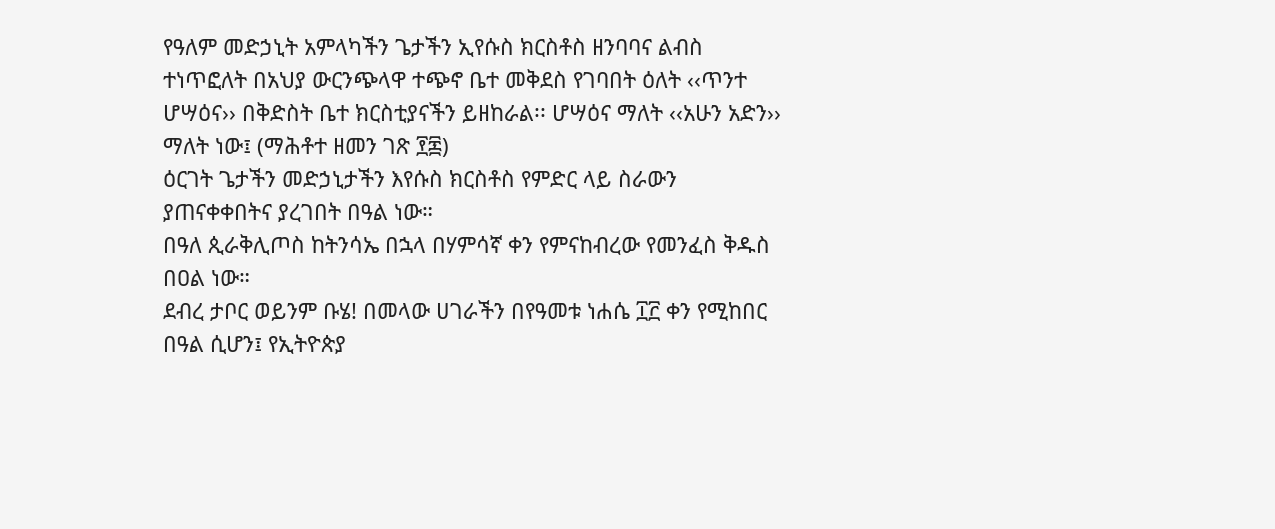የዓለም መድኃኒት አምላካችን ጌታችን ኢየሱስ ክርስቶስ ዘንባባና ልብስ ተነጥፎለት በአህያ ውርንጭላዋ ተጭኖ ቤተ መቅደስ የገባበት ዕለት ‹‹ጥንተ ሆሣዕና›› በቅድስት ቤተ ክርስቲያናችን ይዘከራል፡፡ ሆሣዕና ማለት ‹‹አሁን አድን›› ማለት ነው፤ (ማሕቶተ ዘመን ገጽ ፻፷)
ዕርገት ጌታችን መድኃኒታችን እየሱስ ክርስቶስ የምድር ላይ ስራውን ያጠናቀቀበትና ያረገበት በዓል ነው።
በዓለ ጲራቅሊጦስ ከትንሳኤ በኋላ በሃምሳኛ ቀን የምናከብረው የመንፈስ ቅዱስ በዐል ነው።
ደብረ ታቦር ወይንም ቡሄ! በመላው ሀገራችን በየዓመቱ ነሐሴ ፲፫ ቀን የሚከበር በዓል ሲሆን፤ የኢትዮጵያ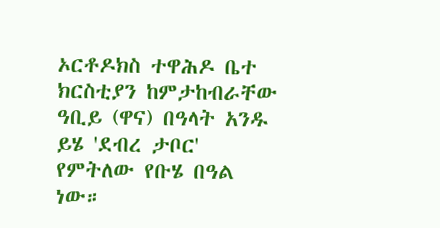ኦርቶዶክስ ተዋሕዶ ቤተ ክርስቲያን ከምታከብራቸው ዓቢይ (ዋና) በዓላት አንዱ ይሄ 'ደብረ ታቦር' የምትለው የቡሄ በዓል ነው።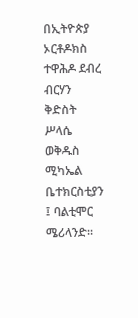በኢትዮጵያ ኦርቶዶክስ ተዋሕዶ ደብረ ብርሃን ቅድስት ሥላሴ ወቅዱስ ሚካኤል ቤተክርስቲያን ፤ ባልቲሞር ሜሪላንድ።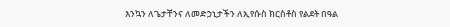እንኳን ለጌታቸንና ለመድኃኒታችን ለኢየሱስ ክርስቶስ የልደት በዓል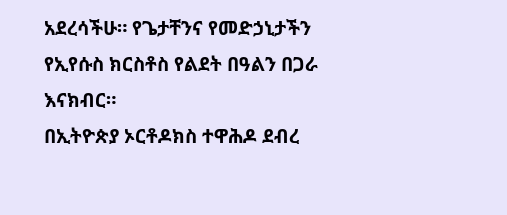አደረሳችሁ። የጌታቸንና የመድኃኒታችን የኢየሱስ ክርስቶስ የልደት በዓልን በጋራ እናክብር።
በኢትዮጵያ ኦርቶዶክስ ተዋሕዶ ደብረ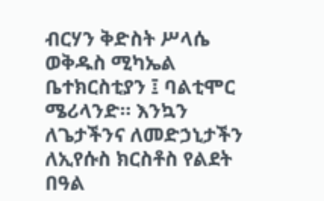ብርሃን ቅድስት ሥላሴ ወቅዱስ ሚካኤል ቤተክርስቲያን ፤ ባልቲሞር ሜሪላንድ። እንኳን ለጌታችንና ለመድኃኒታችን ለኢየሱስ ክርስቶስ የልደት በዓል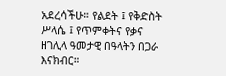አደረሳችሁ። የልደት ፤ የቅድስት ሥላሴ ፤ የጥምቀትና የቃና ዘገሊላ ዓመታዊ በዓላትን በጋራ እናክብር።